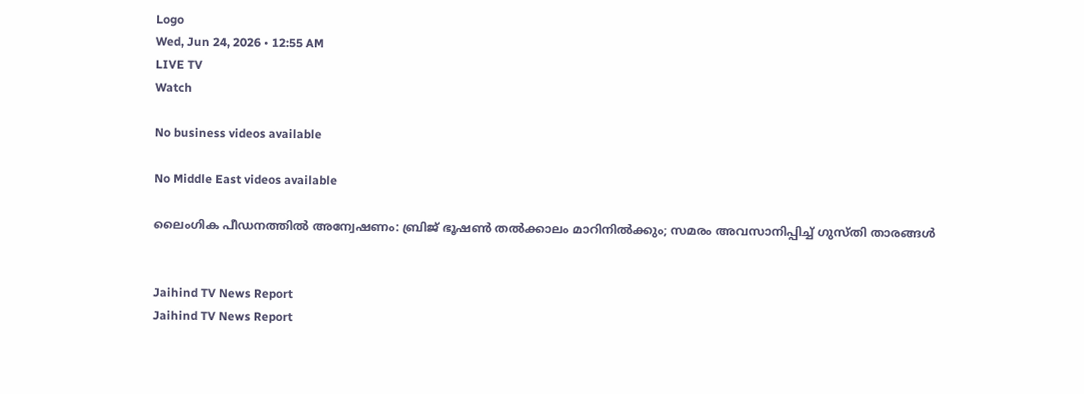Logo
Wed, Jun 24, 2026 • 12:55 AM
LIVE TV
Watch

No business videos available

No Middle East videos available

ലൈംഗിക പീഡനത്തില്‍ അന്വേഷണം: ബ്രിജ് ഭൂഷണ്‍ തല്‍ക്കാലം മാറിനില്‍ക്കും; സമരം അവസാനിപ്പിച്ച് ഗുസ്തി താരങ്ങള്‍


Jaihind TV News Report
Jaihind TV News Report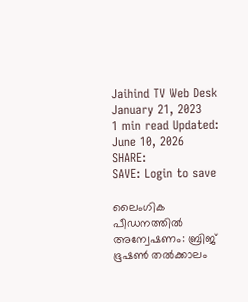Jaihind TV Web Desk
January 21, 2023
1 min read Updated: June 10, 2026
SHARE:
SAVE: Login to save

ലൈംഗിക പീഡനത്തില്‍ അന്വേഷണം: ബ്രിജ് ഭൂഷണ്‍ തല്‍ക്കാലം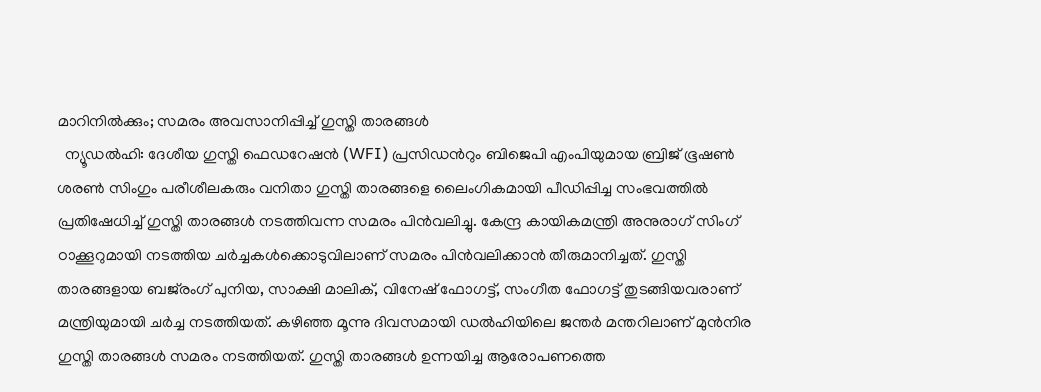മാറിനില്‍ക്കും; സമരം അവസാനിപ്പിച്ച് ഗുസ്തി താരങ്ങള്‍
  ന്യൂഡൽഹി: ദേശീയ ഗുസ്തി ഫെഡറേഷൻ (WFI) പ്രസിഡന്‍റും ബിജെപി എംപിയുമായ ബ്രിജ് ഭൂഷൺ ശരൺ സിംഗും പരീശീലകരും വനിതാ ഗുസ്തി താരങ്ങളെ ലൈംഗികമായി പീഡിപ്പിച്ച സംഭവത്തിൽ പ്രതിഷേധിച്ച് ഗുസ്തി താരങ്ങള്‍ നടത്തിവന്ന സമരം പിന്‍വലിച്ചു. കേന്ദ്ര കായികമന്ത്രി അനുരാഗ് സിംഗ് ഠാക്കൂറുമായി നടത്തിയ ചർച്ചകൾക്കൊടുവിലാണ് സമരം പിൻവലിക്കാൻ തീരുമാനിച്ചത്. ഗുസ്തി താരങ്ങളായ ബജ്‌രംഗ് പുനിയ, സാക്ഷി മാലിക്, വിനേഷ് ഫോഗട്ട്, സംഗീത ഫോഗട്ട് തുടങ്ങിയവരാണ് മന്ത്രിയുമായി ചർച്ച നടത്തിയത്. കഴിഞ്ഞ മൂന്നു ദിവസമായി ഡൽഹിയിലെ ജന്തർ മന്തറിലാണ് മുന്‍നിര ഗുസ്തി താരങ്ങൾ സമരം നടത്തിയത്. ഗുസ്തി താരങ്ങൾ ഉന്നയിച്ച ആരോപണത്തെ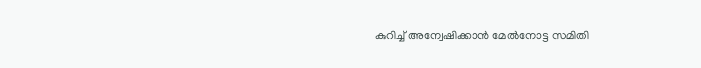കുറിച്ച് അന്വേഷിക്കാൻ മേൽനോട്ട സമിതി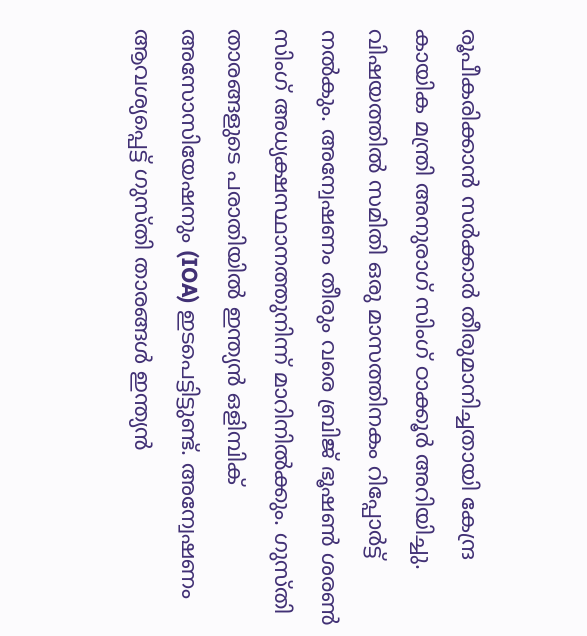രൂപീകരിക്കാൻ സർക്കാർ തീരുമാനിച്ചതായി കേന്ദ്ര കായിക മന്ത്രി അനുരാഗ് സിംഗ് ഠാക്കൂർ അറിയിച്ചു. വിഷയത്തിൽ സമിതി ഒരു മാസത്തിനകം റിപ്പോർട്ട് നൽകും. അന്വേഷണം തീരും വരെ ബ്രിജ് ഭൂഷണ്‍ ശരണ്‍ സിംഗ് അധ്യക്ഷസ്ഥാനത്തുനിന്ന് മാറിനിൽക്കും. ഗുസ്തി താരങ്ങളുടെ പരാതിയിൽ ഇന്ത്യൻ ഒളിമ്പിക് അസോസിയേഷനും (IOA) ഇടപെട്ടിട്ടുണ്ട്. അന്വേഷണം ആവശ്യപ്പെട്ട് ഗുസ്തി താരങ്ങൾ ഇന്ത്യൻ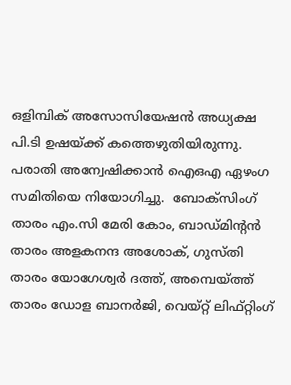ഒളിമ്പിക് അസോസിയേഷന്‍ അധ്യക്ഷ പി.ടി ഉഷയ്ക്ക് കത്തെഴുതിയിരുന്നു. പരാതി അന്വേഷിക്കാൻ ഐഒഎ ഏഴംഗ സമിതിയെ നിയോഗിച്ചു.  ബോക്സിംഗ് താരം എം.സി മേരി കോം, ബാഡ്മിന്‍റൻ താരം അളകനന്ദ അശോക്, ഗുസ്തി താരം യോഗേശ്വർ ദത്ത്, അമ്പെയ്ത്ത് താരം ഡോള ബാനർജി, വെയ്റ്റ് ലിഫ്റ്റിംഗ്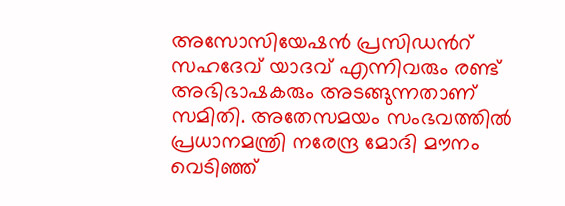അസോസിയേഷൻ പ്രസിഡന്‍റ് സഹദേവ് യാദവ് എന്നിവരും രണ്ട് അഭിഭാഷകരും അടങ്ങുന്നതാണ് സമിതി. അതേസമയം സംഭവത്തിൽ പ്രധാനമന്ത്രി നരേന്ദ്ര മോദി മൗനം വെടിഞ്ഞ്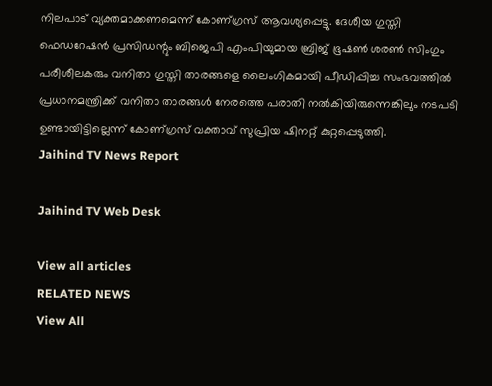നിലപാട് വ്യക്തമാക്കണമെന്ന് കോണ്ഗ്രസ് ആവശ്യപ്പെട്ടു. ദേശീയ ഗുസ്തി ഫെഡറേഷൻ പ്രസിഡന്റും ബിജെപി എംപിയുമായ ബ്രിജ് ഭൂഷൺ ശരൺ സിംഗും പരീശീലകരും വനിതാ ഗുസ്തി താരങ്ങളെ ലൈംഗികമായി പീഡിപ്പിച്ച സംഭവത്തിൽ പ്രധാനമന്ത്രിക്ക് വനിതാ താരങ്ങൾ നേരത്തെ പരാതി നൽകിയിരുന്നെങ്കിലും നടപടി ഉണ്ടായിട്ടില്ലെന്ന് കോണ്ഗ്രസ് വക്താവ് സുപ്രിയ ഷിനറ്റ് കുറ്റപ്പെടുത്തി.
Jaihind TV News Report

Jaihind TV Web Desk

View all articles
RELATED NEWS
View All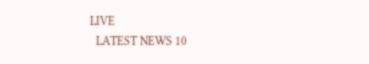LIVE
  LATEST NEWS 10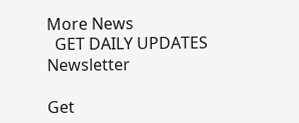More News
  GET DAILY UPDATES
Newsletter

Get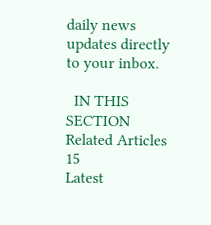daily news updates directly to your inbox.

  IN THIS SECTION
Related Articles 15
Latest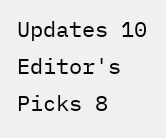Updates 10
Editor's Picks 8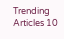Trending Articles 10